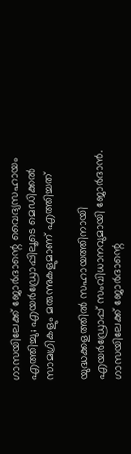ഗാസയിലേക്ക് ജോർദാന്റെ വൈദ്യസഹായം എത്തിച്ചു; എയർഡ്രോപ്പിലൂടെ മെഡിക്കൽ സാമഗ്രികളും മരുന്നുകളുമാണ് എത്തിച്ചത്

യുദ്ധക്കളത്തിൽ സഹായത്തിനായി എയർഡ്രോപ്പ് സംവിധാനവുമായി ജോർദാൻ. ഗാസയിലേക്ക് ജോർദാന്റെ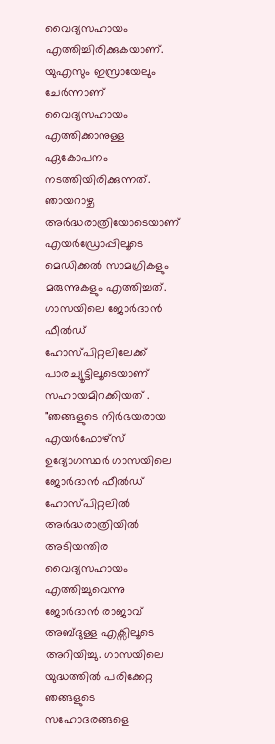വൈദ്യസഹായം എത്തിച്ചിരിക്കുകയാണ്. യുഎസും ഇസ്രായേലും ചേർന്നാണ് വൈദ്യസഹായം എത്തിക്കാനുള്ള ഏകോപനം നടത്തിയിരിക്കുന്നത്. ഞായറാഴ്ച അർദ്ധരാത്രിയോടെയാണ് എയർഡ്രോപ്പിലൂടെ മെഡിക്കൽ സാമഗ്രികളും മരുന്നുകളും എത്തിച്ചത്. ഗാസയിലെ ജോർദാൻ ഫീൽഡ് ഹോസ്പിറ്റലിലേക്ക് പാരച്യൂട്ടിലൂടെയാണ് സഹായമിറക്കിയത് .
"ഞങ്ങളുടെ നിർഭയരായ എയർഫോഴ്സ് ഉദ്യോഗസ്ഥർ ഗാസയിലെ ജോർദാൻ ഫീൽഡ് ഹോസ്പിറ്റലിൽ അർദ്ധരാത്രിയിൽ അടിയന്തിര വൈദ്യസഹായം എത്തിച്ചുവെന്നു ജോർദാൻ രാജാവ് അബ്ദുള്ള എക്സിലൂടെ അറിയിച്ചു. ഗാസയിലെ യുദ്ധത്തിൽ പരിക്കേറ്റ ഞങ്ങളുടെ സഹോദരങ്ങളെ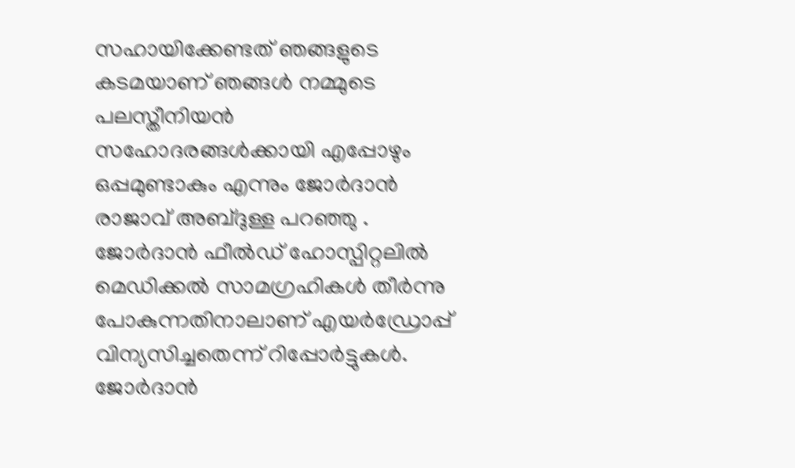സഹായിക്കേണ്ടത് ഞങ്ങളുടെ കടമയാണ് ഞങ്ങൾ നമ്മുടെ പലസ്തീനിയൻ സഹോദരങ്ങൾക്കായി എപ്പോഴും ഒപ്പമുണ്ടാകും എന്നും ജോർദാൻ രാജാവ് അബ്ദുള്ള പറഞ്ഞു .
ജോർദാൻ ഫീൽഡ് ഹോസ്പിറ്റലിൽ മെഡിക്കൽ സാമഗ്രഹികൾ തീർന്നു പോകുന്നതിനാലാണ് എയർഡ്രോപ്പ് വിന്യസിച്ചതെന്ന് റിപ്പോർട്ടുകൾ. ജോർദാൻ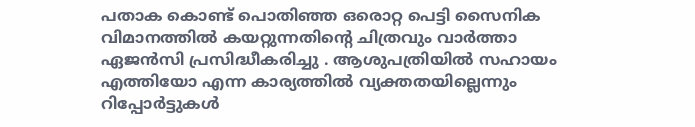പതാക കൊണ്ട് പൊതിഞ്ഞ ഒരൊറ്റ പെട്ടി സൈനിക വിമാനത്തിൽ കയറ്റുന്നതിന്റെ ചിത്രവും വാർത്താ ഏജൻസി പ്രസിദ്ധീകരിച്ചു . ആശുപത്രിയിൽ സഹായം എത്തിയോ എന്ന കാര്യത്തിൽ വ്യക്തതയില്ലെന്നും റിപ്പോർട്ടുകൾ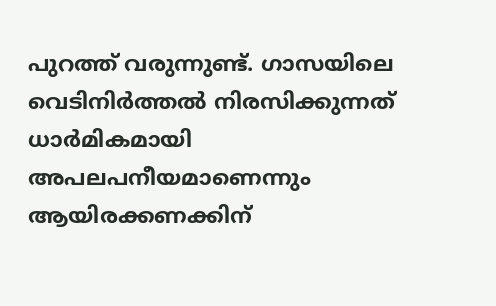പുറത്ത് വരുന്നുണ്ട്. ഗാസയിലെ വെടിനിർത്തൽ നിരസിക്കുന്നത് ധാർമികമായി അപലപനീയമാണെന്നും ആയിരക്കണക്കിന്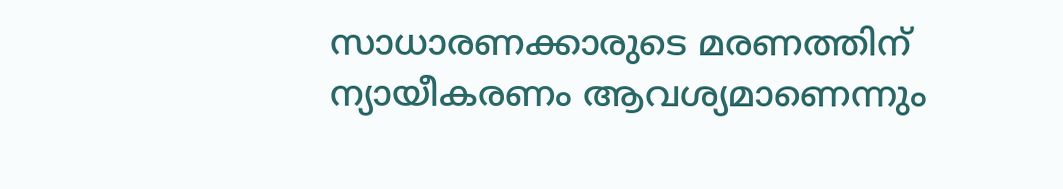സാധാരണക്കാരുടെ മരണത്തിന് ന്യായീകരണം ആവശ്യമാണെന്നും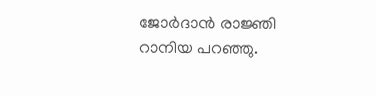ജോർദാൻ രാജ്ഞി റാനിയ പറഞ്ഞു.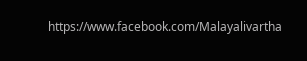https://www.facebook.com/Malayalivartha